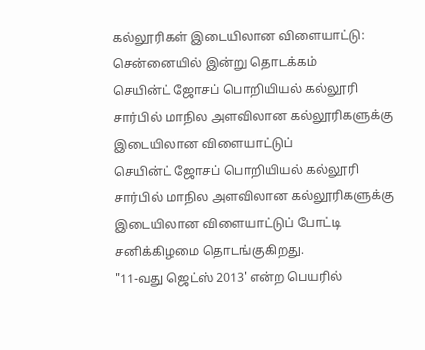கல்லூரிகள் இடையிலான விளையாட்டு: சென்னையில் இன்று தொடக்கம்
செயின்ட் ஜோசப் பொறியியல் கல்லூரி சார்பில் மாநில அளவிலான கல்லூரிகளுக்கு இடையிலான விளையாட்டுப்
செயின்ட் ஜோசப் பொறியியல் கல்லூரி சார்பில் மாநில அளவிலான கல்லூரிகளுக்கு இடையிலான விளையாட்டுப் போட்டி சனிக்கிழமை தொடங்குகிறது.
"11-வது ஜெட்ஸ் 2013' என்ற பெயரில்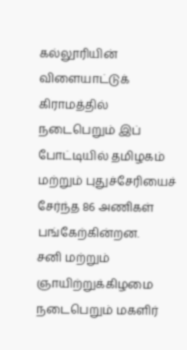கல்லூரியின் விளையாட்டுக் கிராமத்தில் நடைபெறும் இப் போட்டியில் தமிழகம் மற்றும் புதுச்சேரியைச் சேர்ந்த 86 அணிகள் பங்கேற்கின்றன.
சனி மற்றும் ஞாயிற்றுக்கிழமை நடைபெறும் மகளிர்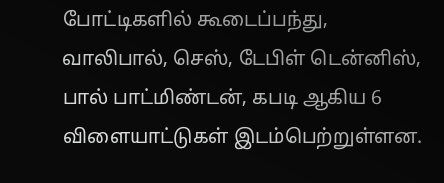போட்டிகளில் கூடைப்பந்து, வாலிபால், செஸ், டேபிள் டென்னிஸ், பால் பாட்மிண்டன், கபடி ஆகிய 6 விளையாட்டுகள் இடம்பெற்றுள்ளன.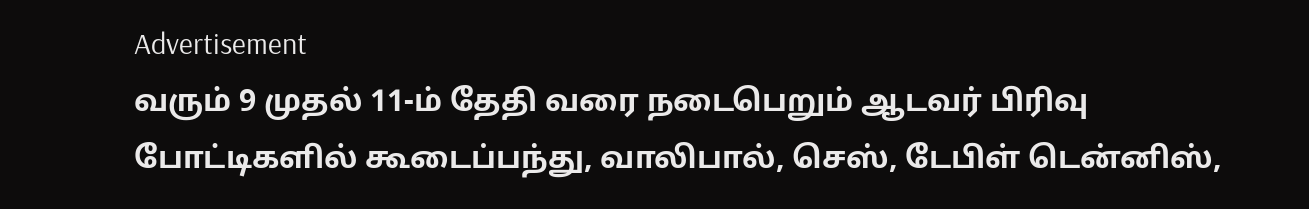Advertisement
வரும் 9 முதல் 11-ம் தேதி வரை நடைபெறும் ஆடவர் பிரிவு போட்டிகளில் கூடைப்பந்து, வாலிபால், செஸ், டேபிள் டென்னிஸ்,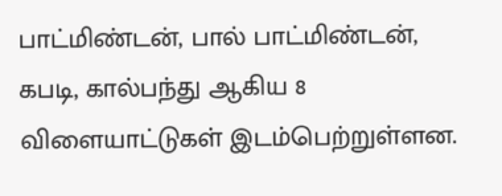பாட்மிண்டன், பால் பாட்மிண்டன், கபடி, கால்பந்து ஆகிய 8 விளையாட்டுகள் இடம்பெற்றுள்ளன.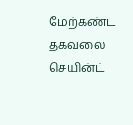மேற்கண்ட தகவலை செயின்ட்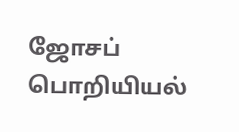ஜோசப் பொறியியல்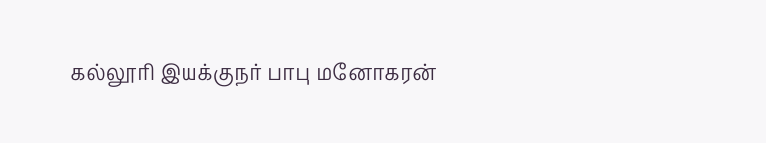கல்லூரி இயக்குநர் பாபு மனோகரன்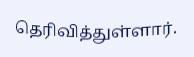தெரிவித்துள்ளார்.